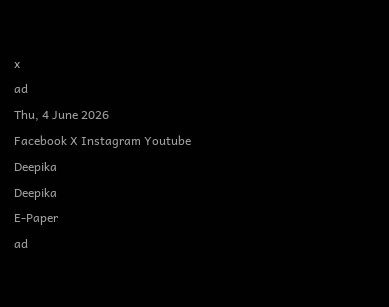x
ad
Thu, 4 June 2026
Facebook X Instagram Youtube
Deepika
Deepika
E-Paper
ad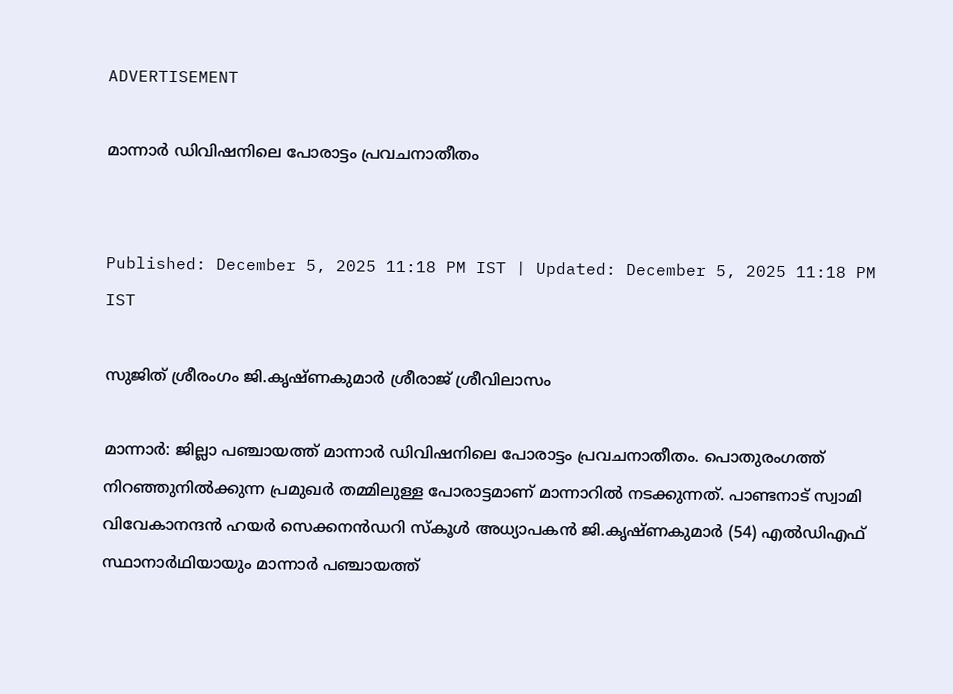ADVERTISEMENT

മാന്നാർ ഡിവിഷനിലെ പോരാട്ടം പ്രവചനാതീതം


Published: December 5, 2025 11:18 PM IST | Updated: December 5, 2025 11:18 PM IST

സുജിത് ശ്രീരംഗം ജി.കൃഷ്ണകുമാർ ശ്രീരാജ് ശ്രീവിലാസം

മാന്നാർ: ജില്ലാ പഞ്ചായത്ത് മാന്നാർ ഡിവിഷനിലെ പോരാട്ടം പ്രവചനാതീതം. പൊതുരംഗത്ത് നിറഞ്ഞുനിൽക്കുന്ന പ്രമുഖർ തമ്മിലുള്ള പോരാട്ടമാണ് മാന്നാറിൽ നടക്കുന്നത്. പാണ്ടനാട് സ്വാമി വിവേകാനന്ദൻ ഹയർ സെക്കനൻഡറി സ്കൂൾ അധ്യാപകൻ ജി.കൃഷ്ണകുമാർ (54) എൽഡിഎഫ് സ്ഥാനാർഥിയായും മാന്നാർ പഞ്ചായത്ത്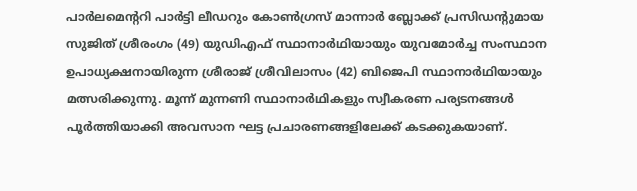പാർലമെന്‍ററി പാർട്ടി ലീഡറും കോൺഗ്രസ് മാന്നാർ ബ്ലോക്ക് പ്രസിഡന്‍റുമായ സുജിത് ശ്രീരംഗം (49) യുഡിഎഫ് സ്ഥാനാർഥിയായും യുവമോർച്ച സംസ്ഥാന ഉപാധ്യക്ഷനായിരുന്ന ശ്രീരാജ് ശ്രീവിലാസം (42) ബിജെപി സ്ഥാനാർഥിയായും മത്സരിക്കുന്നു. മൂന്ന് മുന്നണി സ്ഥാനാർഥികളും സ്വീകരണ പര്യടനങ്ങൾ പൂർത്തിയാക്കി അവസാന ഘട്ട പ്രചാരണങ്ങളിലേക്ക് കടക്കുകയാണ്.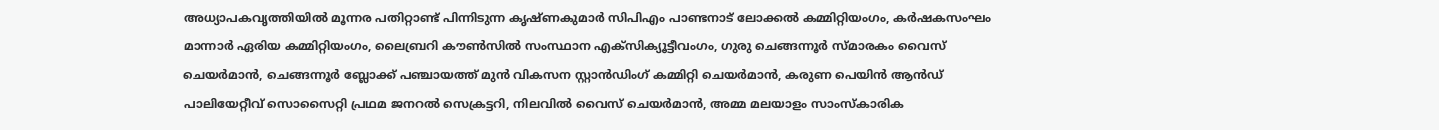അധ്യാപകവൃത്തിയിൽ മൂന്നര പതിറ്റാണ്ട് പിന്നിടുന്ന കൃഷ്ണകുമാർ സിപിഎം പാണ്ടനാട് ലോക്കൽ കമ്മിറ്റിയംഗം, കർഷകസംഘം മാന്നാർ ഏരിയ കമ്മിറ്റിയംഗം, ലൈബ്രറി കൗൺസിൽ സംസ്ഥാന എക്സിക്യൂട്ടീവംഗം, ഗുരു ചെങ്ങന്നൂർ സ്മാരകം വൈസ് ചെയർമാൻ, ചെങ്ങന്നൂർ ബ്ലോക്ക് പഞ്ചായത്ത് മുൻ വികസന സ്റ്റാൻഡിംഗ് കമ്മിറ്റി ചെയർമാൻ, കരുണ പെയിൻ ആൻഡ് പാലിയേറ്റീവ് സൊസൈറ്റി പ്രഥമ ജനറൽ സെക്രട്ടറി, നിലവിൽ വൈസ് ചെയർമാൻ, അമ്മ മലയാളം സാംസ്കാരിക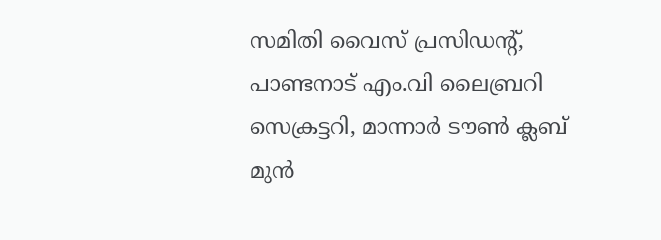സമിതി വൈസ് പ്രസിഡന്‍റ്, പാണ്ടനാട് എം.വി ലൈബ്രറി സെക്രട്ടറി, മാന്നാർ ടൗൺ ക്ലബ് മുൻ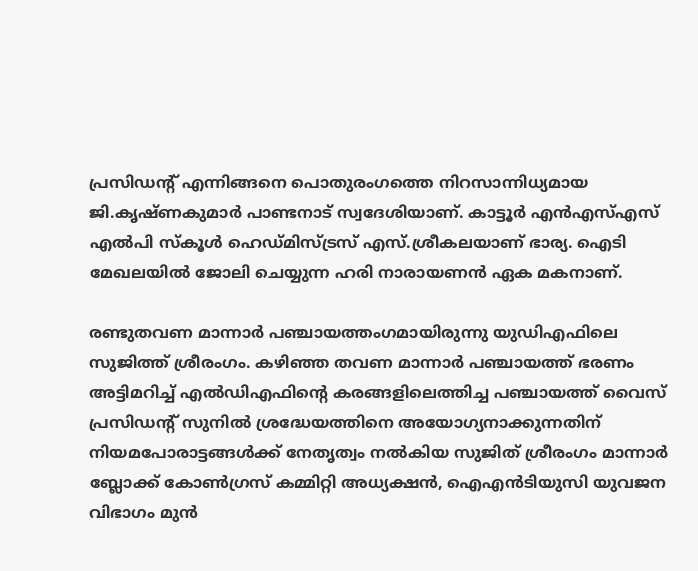പ്രസിഡന്‍റ് എന്നിങ്ങനെ പൊതുരംഗത്തെ നിറസാന്നിധ്യമായ ജി.കൃഷ്ണകുമാർ പാണ്ടനാട് സ്വദേശിയാണ്. കാട്ടൂർ എൻഎസ്എസ് എൽപി സ്കൂൾ ഹെഡ്മിസ്ട്രസ് എസ്.ശ്രീകലയാണ് ഭാര്യ. ഐടി മേഖലയിൽ ജോലി ചെയ്യുന്ന ഹരി നാരായണൻ ഏക മകനാണ്.

രണ്ടുതവണ മാന്നാർ പഞ്ചായത്തംഗമായിരുന്നു യുഡിഎഫിലെ സുജിത്ത് ശ്രീരംഗം. കഴിഞ്ഞ തവണ മാന്നാർ പഞ്ചായത്ത് ഭരണം അട്ടിമറിച്ച് എൽഡിഎഫിന്‍റെ കരങ്ങളിലെത്തിച്ച പഞ്ചായത്ത് വൈസ് പ്രസിഡന്‍റ് സുനിൽ ശ്രദ്ധേയത്തിനെ അയോഗ്യനാക്കുന്നതിന് നിയമപോരാട്ടങ്ങൾക്ക് നേതൃത്വം നൽകിയ സുജിത് ശ്രീരംഗം മാന്നാർ ബ്ലോക്ക് കോൺഗ്രസ് കമ്മിറ്റി അധ്യക്ഷൻ, ഐഎൻടിയുസി യുവജന വിഭാഗം മുൻ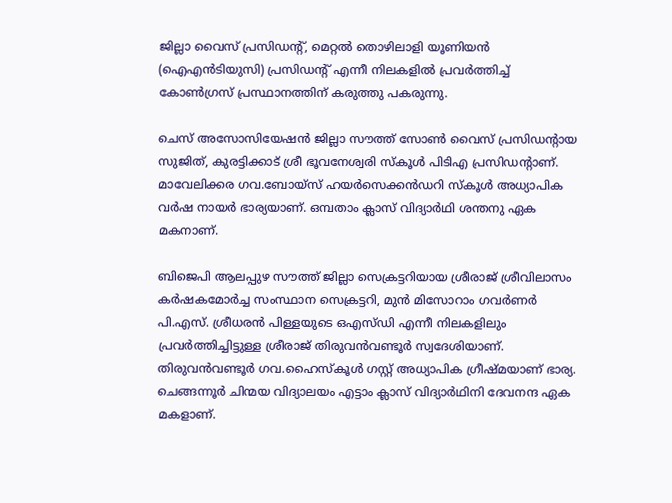ജില്ലാ വൈസ് പ്രസിഡന്‍റ്, മെറ്റൽ തൊഴിലാളി യൂണിയൻ (ഐഎൻടിയുസി) പ്രസിഡന്‍റ് എന്നീ നിലകളിൽ പ്രവർത്തിച്ച് കോൺഗ്രസ് പ്രസ്ഥാനത്തിന് കരുത്തു പകരുന്നു.

ചെസ് അസോസിയേഷൻ ജില്ലാ സൗത്ത് സോൺ വൈസ് പ്രസിഡന്‍റായ സുജിത്, കുരട്ടിക്കാട് ശ്രീ ഭൂവനേശ്വരി സ്കൂൾ പിടിഎ പ്രസിഡന്‍റാണ്. മാവേലിക്കര ഗവ.ബോയ്സ് ഹയർസെക്കൻഡറി സ്കൂൾ അധ്യാപിക വർഷ നായർ ഭാര്യയാണ്. ഒമ്പതാം ക്ലാസ് വിദ്യാർഥി ശന്തനു ഏക മകനാണ്.

ബിജെപി ആലപ്പുഴ സൗത്ത് ജില്ലാ സെക്രട്ടറിയായ ശ്രീരാജ് ശ്രീവിലാസം കർഷകമോർച്ച സംസ്ഥാന സെക്രട്ടറി, മുൻ മിസോറാം ഗവർണർ പി.എസ്. ശ്രീധരൻ പിള്ളയുടെ ഒഎസ്ഡി എന്നീ നിലകളിലും പ്രവർത്തിച്ചിട്ടുള്ള ശ്രീരാജ് തിരുവൻവണ്ടൂർ സ്വദേശിയാണ്. തിരുവൻവണ്ടൂർ ഗവ.ഹൈസ്കൂൾ ഗസ്റ്റ് അധ്യാപിക ഗ്രീഷ്മയാണ് ഭാര്യ. ചെങ്ങന്നൂർ ചിന്മയ വിദ്യാലയം എട്ടാം ക്ലാസ് വിദ്യാർഥിനി ദേവനന്ദ ഏക മകളാണ്.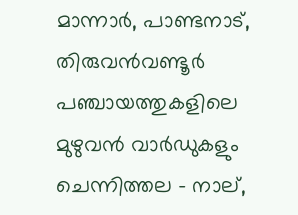മാന്നാർ, പാണ്ടനാട്, തിരുവൻവണ്ടൂർ പഞ്ചായത്തുകളിലെ മുഴുവൻ വാർഡുകളും ചെന്നിത്തല - നാല്,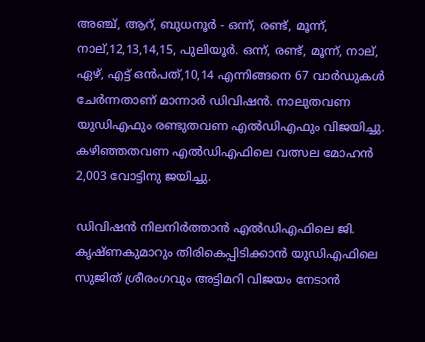അഞ്ച്, ആറ്, ബുധനൂർ - ഒന്ന്, രണ്ട്, മൂന്ന്, നാല്,12,13,14,15, പുലിയൂർ. ഒന്ന്, രണ്ട്, മൂന്ന്, നാല്, ഏഴ്, എട്ട് ഒൻപത്,10,14 എന്നിങ്ങനെ 67 വാർഡുകൾ ചേർന്നതാണ് മാന്നാർ ഡിവിഷൻ. നാലുതവണ യുഡിഎഫും രണ്ടുതവണ എൽഡിഎഫും വിജയിച്ചു. കഴിഞ്ഞതവണ എൽഡിഎഫിലെ വത്സല മോഹൻ 2,003 വോട്ടിനു ജയിച്ചു.

ഡിവിഷൻ നിലനിർത്താൻ എൽഡിഎഫിലെ ജി. കൃഷ്ണകുമാറും തിരികെപ്പിടിക്കാൻ യുഡിഎഫിലെ സുജിത് ശ്രീരംഗവും അട്ടിമറി വിജയം നേടാൻ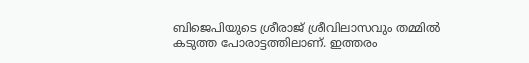ബിജെപിയുടെ ശ്രീരാജ് ശ്രീവിലാസവും തമ്മിൽ കടുത്ത പോരാട്ടത്തിലാണ്. ഇത്തരം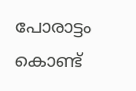പോരാട്ടം കൊണ്ട്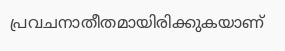പ്രവചനാതീതമായിരിക്കുകയാണ്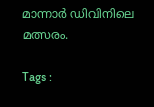മാന്നാർ ഡിവിനിലെ മത്സരം.

Tags :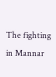The fighting in Mannar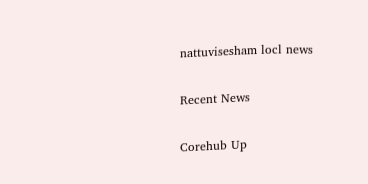nattuvisesham locl news

Recent News

Corehub Up